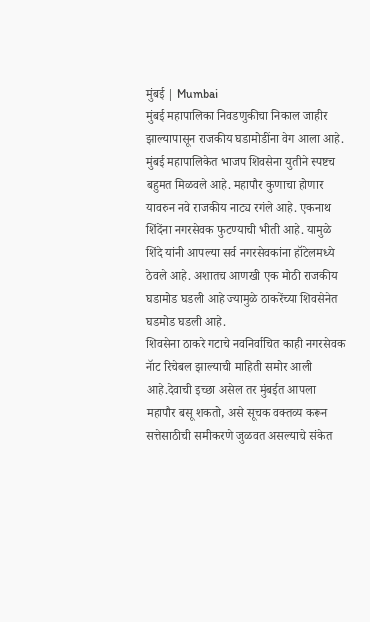मुंबई | Mumbai
मुंबई महापालिका निवडणुकीचा निकाल जाहीर झाल्यापासून राजकीय घडामोडींना वेग आला आहे. मुंबई महापालिकेत भाजप शिवसेना युतीने स्पष्टच बहुमत मिळवले आहे. महापौर कुणाचा होणार यावरुन नवे राजकीय नाट्य रगंले आहे. एकनाथ शिंदेंना नगरसेवक फुटण्याची भीती आहे. यामुळे शिंदे यांनी आपल्या सर्व नगरसेवकांना हॉटेलमध्ये ठेवले आहे. अशातच आणखी एक मोठी राजकीय घडामोड घडली आहे ज्यामुळे ठाकरेंच्या शिवसेनेत घडमोड घडली आहे.
शिवसेना ठाकरे गटाचे नवनिर्वाचित काही नगरसेवक नॅाट रिचेबल झाल्याची माहिती समोर आली आहे.देवाची इच्छा असेल तर मुंबईत आपला महापौर बसू शकतो, असे सूचक वक्तव्य करून सत्तेसाठीची समीकरणे जुळवत असल्याचे संकेत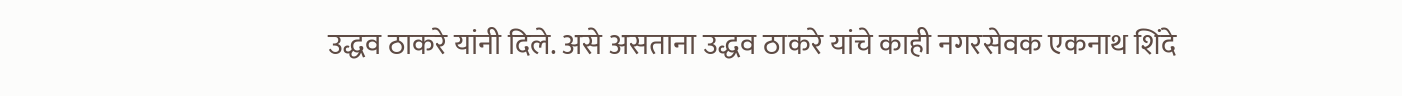उद्धव ठाकरे यांनी दिले. असे असताना उद्धव ठाकरे यांचे काही नगरसेवक एकनाथ शिंदे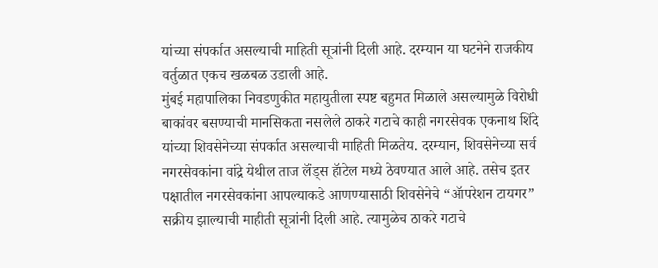यांच्या संपर्कात असल्याची माहिती सूत्रांनी दिली आहे. दरम्यान या घटनेने राजकीय वर्तुळात एकच खळबळ उडाली आहे.
मुंबई महापालिका निवडणुकीत महायुतीला स्पष्ट बहुमत मिळाले असल्यामुळे विरोधी बाकांवर बसण्याची मानसिकता नसलेले ठाकरे गटाचे काही नगरसेवक एकनाथ शिंदे यांच्या शिवसेनेच्या संपर्कात असल्याची माहिती मिळतेय. दरम्यान, शिवसेनेच्या सर्व नगरसेवकांना वांद्रे येथील ताज लॅंड्स हॅाटेल मध्ये ठेवण्यात आले आहे. तसेच इतर पक्षातील नगरसेवकांना आपल्याकडे आणण्यासाठी शिवसेनेचे “ॲापरेशन टायगर” सक्रीय झाल्याची माहीती सूत्रांनी दिली आहे. त्यामुळेच ठाकरे गटाचे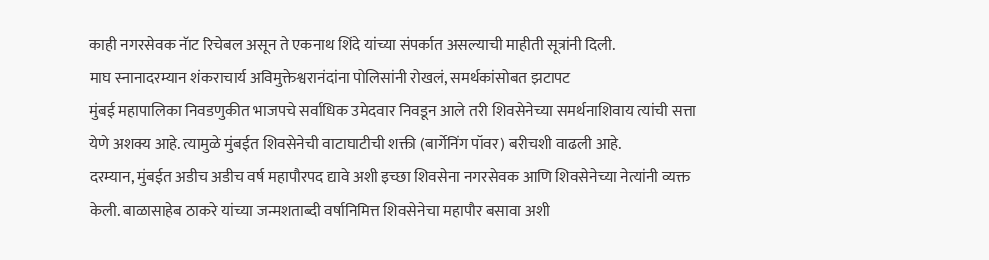काही नगरसेवक नॅाट रिचेबल असून ते एकनाथ शिंदे यांच्या संपर्कात असल्याची माहीती सूत्रांनी दिली.
माघ स्नानादरम्यान शंकराचार्य अविमुक्तेश्वरानंदांना पोलिसांनी रोखलं, समर्थकांसोबत झटापट
मुंबई महापालिका निवडणुकीत भाजपचे सर्वाधिक उमेदवार निवडून आले तरी शिवसेनेच्या समर्थनाशिवाय त्यांची सत्ता येणे अशक्य आहे. त्यामुळे मुंबईत शिवसेनेची वाटाघाटीची शक्ती (बार्गेनिंग पॉवर) बरीचशी वाढली आहे.
दरम्यान, मुंबईत अडीच अडीच वर्ष महापौरपद द्यावे अशी इच्छा शिवसेना नगरसेवक आणि शिवसेनेच्या नेत्यांनी व्यक्त केली. बाळासाहेब ठाकरे यांच्या जन्मशताब्दी वर्षानिमित्त शिवसेनेचा महापौर बसावा अशी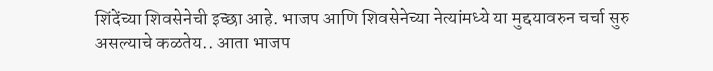शिंदेंच्या शिवसेनेची इच्छा आहे. भाजप आणि शिवसेनेच्या नेत्यांमध्ये या मुद्दयावरुन चर्चा सुरु असल्याचे कळतेय.. आता भाजप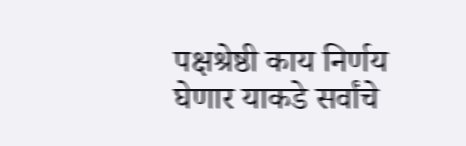पक्षश्रेष्ठी काय निर्णय घेणार याकडे सर्वांचे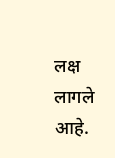लक्ष लागले आहे.